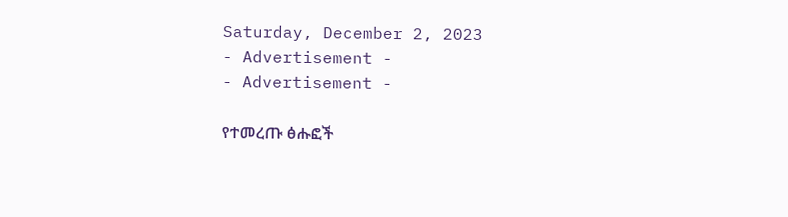Saturday, December 2, 2023
- Advertisement -
- Advertisement -

የተመረጡ ፅሑፎች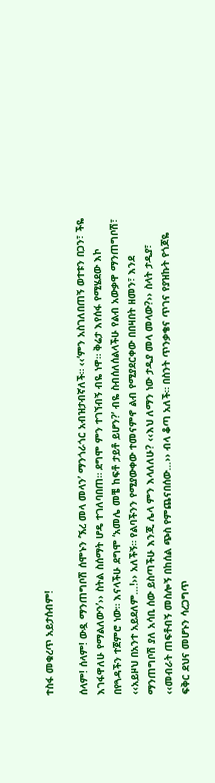ተስፋ መቁረጥ አይታሰብም!

ሰላም! ሰላም! ውዷ ማንጠግቦሽ ሰሞኑን ‘ኧረ መላ መላን’ ማንጎራጎር አብዝታብኛለች። ‹‹‘ምን አስገለበጠኝ ወተቱን በጋን፣ ችዬ እገፋዋለሁ የማልለውን’›› ስትል ስሰማት ሆዴ ተገለባበጠ። ደግሞ ምን ተገኘብኝ ብዬ ነዋ። ቅሬታ እየሰፋ የሚሄደው እኮ በየጓዳችን ተጀምሮ ነው። እናላችሁ ደግሞ ‘አመሌ መቼ ከፍቶ ታይቶ ይሆን?’ ብዬ ስብሰለሰልላችሁ የልብ አውቃዋ ማንጠግቦሽ፣ ‹‹አይዞህ በአንተ አይደለም…!›› አለችኝ። የልባችንን የሚያውቀው ተመናምኖ ልብ የሚያደርቀው በበዛበት ዘመን፣ እንደ ማንጠግቦሽ ያለ አሳቢ ሰው ይስጣችሁ እንጂ ሌላ ምን እላለለሁ? ‹‹እህ ለማን ነው ታዲያ መላ መላው?›› ስላት ታዲያ፣ ‹‹መብራት ጠፍቶብኝ መስሎኝ በከሰል ጭስ የምጨናበሰው…›› ብላ ቆጣ አለች። በስንት ጥንቃቄና ጥገና የያዝኩት የጎጆዬ ፍቅር ደህና መሆኑን ሳረጋግጥ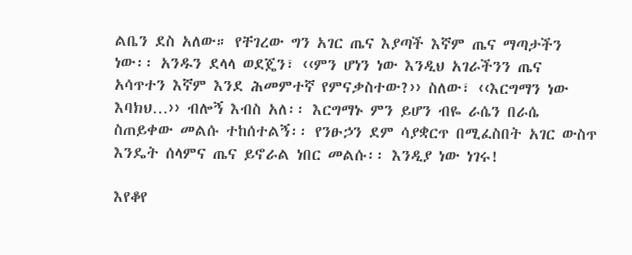ልቤን ደስ አለው። የቸገረው ግን አገር ጤና እያጣች እኛም ጤና ማጣታችን ነው፡፡ አንዱን ደላላ ወደጄን፣ ‹‹ምን ሆነን ነው እንዲህ አገራችንን ጤና አሳጥተን እኛም እንደ ሕመምተኛ የምናቃስተው?›› ስለው፣ ‹‹እርግማን ነው እባክህ…›› ብሎኝ እብስ አለ፡፡ እርግማኑ ምን ይሆን ብዬ ራሴን በራሴ ስጠይቀው መልሱ ተከሰተልኝ፡፡ የንፁኃን ደም ሳያቋርጥ በሚፈስበት አገር ውስጥ እንዴት ሰላምና ጤና ይኖራል ነበር መልሱ፡፡ እንዲያ ነው ነገሩ!

እየቆየ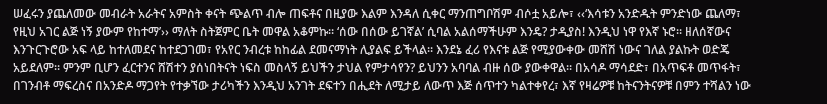ሠፈሩን ያጨለመው መብራት አራትና አምስት ቀናት ጭልጥ ብሎ ጠፍቶና በዚያው እልም እንዳለ ሲቀር ማንጠግቦሽም ብሶቷ አይሎ፣ ‹‹‘እሳቱን አንድዱት ምንድነው ጨለማ፣ የዚህ አገር ልጅ ነኝ ያውም የከተማ’›› ማለት ስትጀምር ቤት መዋል አቆምኩ። ‘ሰው በሰው ይገኛል’ ሲባል አልሰማችሁም እንዴ? ታዲያስ! እንዲህ ነዋ የእኛ ኑሮ። ዘለሰኛውና እንጉርጉሮው አፍ ላይ ከተለመደና ከተደጋገመ፣ የአየር ንብረቱ ከከፊል ደመናማነት ሊያልፍ ይችላል። እንደኔ ፈሪ የእናቱ ልጅ የሚያውቀው መሸሽ ነውና ገለል ያልኩት ወድጄ አይደለም። ምንም ቢሆን ፈርተንና ሸሽተን ያሰነበትናት ነፍስ መስላኝ ይህችን ታህል የምታሳየን? ይህንን አባባል ብዙ ሰው ያውቀዋል። በአሳዶ ማሳደድ፣ በአጥፍቶ መጥፋት፣ በገንብቶ ማፍረስና በአንድዶ ማጋየት የተቃኘው ታሪካችን እንዲህ አንገት ደፍተን በሒደት ለሚታይ ለውጥ እጅ ሰጥተን ካልተቀየረ፣ እኛ የዛሬዎቹ ከትናንትናዎቹ በምን ተሻልን ነው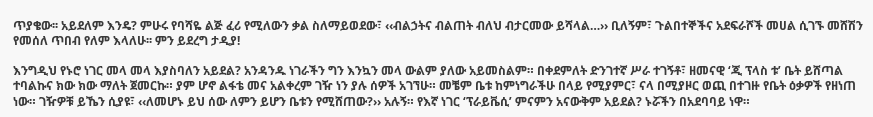ጥያቄው፡፡ አይደለም እንዴ? ምሁሩ የባሻዬ ልጅ ፈሪ የሚለውን ቃል ስለማይወደው፣ ‹‹ብልኃትና ብልጠት ብለህ ብታርመው ይሻላል…›› ቢለኝም፣ ጉልበተኞችና አደፍራሾች መሀል ሲገኙ መሸሽን የመሰለ ጥበብ የለም እላለሁ፡፡ ምን ይደረግ ታዲያ!

እንግዲህ የኑሮ ነገር መላ መላ እያስባለን አይደል? አንዳንዱ ነገራችን ግን እንኳን መላ ውልም ያለው አይመስልም። በቀደምለት ድንገተኛ ሥራ ተገኝቶ፣ ዘመናዊ ‘ጂ ፕላስ ቱ’ ቤት ይሸጣል ተባልኩና ክው ክው ማለት ጀመርኩ። ያም ሆኖ ልፋቴ መና አልቀረም ገዥ ነን ያሉ ሰዎች አገኘሁ። መቼም ቤቱ ከምነግራችሁ በላይ የሚያምር፣ ናላ በሚያዞር ወጪ በተገዙ የቤት ዕቃዎች የዘነጠ ነው። ገዥዎቹ ይኼን ሲያዩ፣ ‹‹ለመሆኑ ይህ ሰው ለምን ይሆን ቤቱን የሚሸጠው?›› አሉኝ። የእኛ ነገር ‘ፕራይቬሲ’ ምናምን አናውቅም አይደል? ኑሯችን በአደባባይ ነዋ።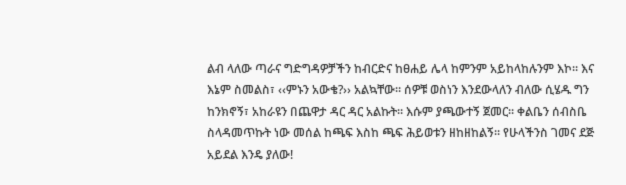ልብ ላለው ጣራና ግድግዳዎቻችን ከብርድና ከፀሐይ ሌላ ከምንም አይከላከሉንም እኮ። እና እኔም ስመልስ፣ ‹‹ምኑን አውቄ?›› አልኳቸው። ሰዎቹ ወስነን እንደውላለን ብለው ሲሄዱ ግን ከንክኖኝ፣ አከራዩን በጨዋታ ዳር ዳር አልኩት። እሱም ያጫውተኝ ጀመር። ቀልቤን ሰብስቤ ስላዳመጥኩት ነው መሰል ከጫፍ እስከ ጫፍ ሕይወቱን ዘከዘከልኝ። የሁላችንስ ገመና ደጅ አይደል እንዴ ያለው!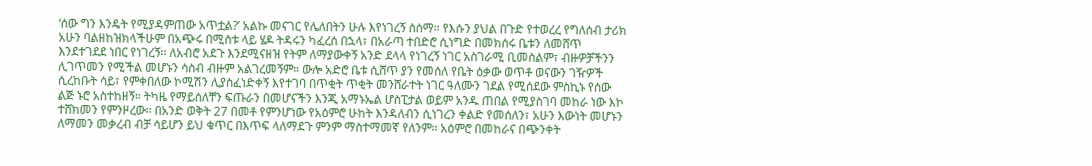‘ሰው ግን እንዴት የሚያዳምጠው አጥቷል?’ አልኩ መናገር የሌለበትን ሁሉ እየነገረኝ ስሰማ። የእሱን ያህል በጉድ የተወረረ የግለሰብ ታሪክ አሁን ባልዘከዝክላችሁም በአጭሩ በሚስቱ ላይ ሄዶ ትዳሩን ካፈረሰ በኋላ፣ በአራጣ ተበድሮ ሲነግድ በመክሰሩ ቤቱን ለመሸጥ እንደተገደደ ነበር የነገረኝ፡፡ ለአብሮ አደጉ እንደሚናዘዝ የትም ለማያውቀኝ አንድ ደላላ የነገረኝ ነገር አስገራሚ ቢመስልም፣ ብዙዎቻችንን ሊገጥመን የሚችል መሆኑን ሳስብ ብዙም አልገረመኝም። ውሎ አድሮ ቤቱ ሲሸጥ ያን የመሰለ የቤት ዕቃው ወጥቶ ወናውን ገዥዎች ሲረከቡት ሳይ፣ የምቀበለው ኮሚሽን ሊያስፈነድቀኝ እየተገባ በጥቂት ጥቂት መንሸራተት ነገር ዓለሙን ገደል የሚሰደው ምስኪኑ የሰው ልጅ ኑሮ አስተከዘኝ። ትካዜ የማይሰለቸን ፍጡራን በመሆናችን እንጂ አማኑኤል ሆስፒታል ወይም አንዱ ጠበል የሚያስገባ መከራ ነው እኮ ተሸክመን የምንዞረው፡፡ በአንድ ወቅት 27 በመቶ የምንሆነው የአዕምሮ ሁከት እንዳለብን ሲነገረን ቀልድ የመሰለን፣ አሁን እውነት መሆኑን ለማመን መቃረብ ብቻ ሳይሆን ይህ ቁጥር በእጥፍ ላለማደጉ ምንም ማስተማመኛ የለንም፡፡ አዕምሮ በመከራና በጭንቀት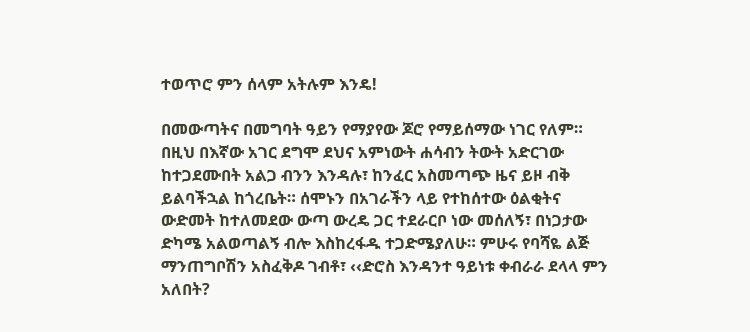ተወጥሮ ምን ሰላም አትሉም እንዴ!

በመውጣትና በመግባት ዓይን የማያየው ጆሮ የማይሰማው ነገር የለም። በዚህ በእኛው አገር ደግሞ ደህና አምነውት ሐሳብን ትውት አድርገው ከተጋደሙበት አልጋ ብንን እንዳሉ፣ ከንፈር አስመጣጭ ዜና ይዞ ብቅ ይልባችኋል ከጎረቤት። ሰሞኑን በአገራችን ላይ የተከሰተው ዕልቂትና ውድመት ከተለመደው ውጣ ውረዴ ጋር ተደራርቦ ነው መሰለኝ፣ በነጋታው ድካሜ አልወጣልኝ ብሎ እስከረፋዱ ተጋድሜያለሁ። ምሁሩ የባሻዬ ልጅ ማንጠግቦሽን አስፈቅዶ ገብቶ፣ ‹‹ድሮስ እንዳንተ ዓይነቱ ቀብራራ ደላላ ምን አለበት?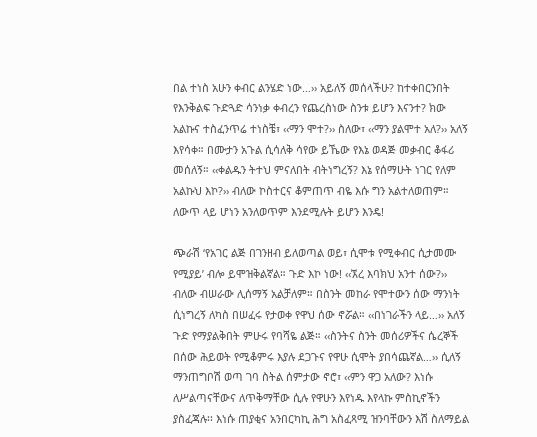በል ተነስ አሁን ቀብር ልንሄድ ነው…›› አይለኝ መሰላችሁ? ከተቀበርንበት የእንቅልፍ ጉድጓድ ሳንነቃ ቀብረን የጨረስነው ስንቱ ይሆን እናንተ? ክው አልኩና ተስፈንጥሬ ተነስቼ፣ ‹‹ማን ሞተ?›› ስለው፣ ‹‹ማን ያልሞተ አለ?›› አለኝ እየሳቀ። በሙታን አጉል ሲሳለቅ ሳየው ይኼው የእኔ ወዳጅ መቃብር ቆፋሪ መሰለኝ። ‹‹ቀልዱን ትተህ ምናለበት ብትነግረኝ? እኔ የሰማሁት ነገር የለም አልኩህ እኮ?›› ብለው ኮስተርና ቆምጠጥ ብዬ እሱ ግን አልተለወጠም። ለውጥ ላይ ሆነን አንለወጥም እንደሚሉት ይሆን እንዴ!

ጭራሽ ‘የአገር ልጅ በገንዘብ ይለወጣል ወይ፣ ሲሞቱ የሚቀብር ሲታመሙ የሚያይ’ ብሎ ይሞዝቅልኛል። ጉድ እኮ ነው! ‹‹ኧረ እባክህ አንተ ሰው?›› ብለው ብሠራው ሊሰማኝ አልቻለም። በስንት መከራ የሞተውን ሰው ማንነት ሲነግረኝ ለካስ በሠፈሩ የታወቀ የዋህ ሰው ኖሯል። ‹‹በነገራችን ላይ…›› አለኝ ጉድ የማያልቅበት ምሁሩ የባሻዬ ልጅ። ‹‹ስንትና ስንት መሰሪዎችና ሴረኞች በሰው ሕይወት የሚቆምሩ እያሉ ደጋጉና የዋሁ ሲሞት ያበሳጨኛል…›› ሲለኝ ማንጠግቦሽ ወጣ ገባ ስትል ሰምታው ኖሮ፣ ‹‹ምን ዋጋ አለው? እነሱ ለሥልጣናቸውና ለጥቅማቸው ሲሉ የዋሁን እየነዱ እየላኩ ምስኪኖችን ያስፈጃሉ፡፡ እነሱ ጠያቂና አንበርካኪ ሕግ አስፈጻሚ ዝንባቸውን እሽ ስለማይል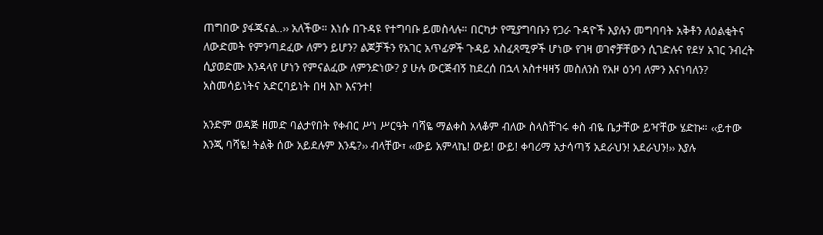ጠግበው ያፋጁናል..›› አለችው። እነሱ በጉዳዩ የተግባቡ ይመስላሉ። በርካታ የሚያግባቡን የጋራ ጉዳዮች እያሉን መግባባት አቅቶን ለዕልቂትና ለውድመት የምንጣደፈው ለምን ይሆን? ልጆቻችን የአገር አጥፊዎች ጉዳይ አስፈጻሚዎች ሆነው የገዛ ወገኖቻቸውን ሲገድሉና የደሃ አገር ንብረት ሲያወድሙ እንዳላየ ሆነን የምናልፈው ለምንድነው? ያ ሁሉ ውርጅብኝ ከደረሰ በኋላ አስተዛዛኝ መስለንስ የአዞ ዕንባ ለምን እናነባለን? አስመሳይነትና አድርባይነት በዛ እኮ እናንተ!

አንድም ወዳጅ ዘመድ ባልታየበት የቀብር ሥነ ሥርዓት ባሻዬ ማልቀስ አላቆም ብለው ስላስቸገሩ ቀስ ብዬ ቤታቸው ይዣቸው ሄድኩ። ‹‹ይተው እንጂ ባሻዬ! ትልቅ ሰው አይደሉም እንዴ?›› ብላቸው፣ ‹‹ውይ አምላኬ! ውይ! ውይ! ቀባሪማ አታሳጣኝ አደራህን! አደራህን!›› እያሉ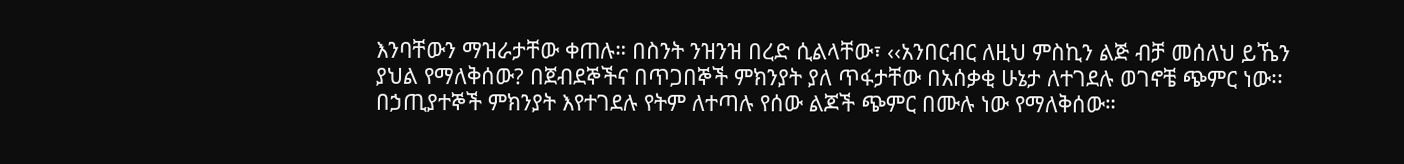እንባቸውን ማዝራታቸው ቀጠሉ። በስንት ንዝንዝ በረድ ሲልላቸው፣ ‹‹አንበርብር ለዚህ ምስኪን ልጅ ብቻ መሰለህ ይኼን ያህል የማለቅሰው? በጀብደኞችና በጥጋበኞች ምክንያት ያለ ጥፋታቸው በአሰቃቂ ሁኔታ ለተገደሉ ወገኖቼ ጭምር ነው፡፡ በኃጢያተኞች ምክንያት እየተገደሉ የትም ለተጣሉ የሰው ልጆች ጭምር በሙሉ ነው የማለቅሰው።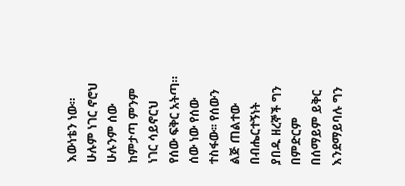እውነቴን ነው። ሁሉም ነገር ኖሮህ ሁሉንም ሰው ከምታጣ ምንም ነገር ሳይኖርህ የሰው ፍቅር አትጣ። ሰው ነው የሰው ተስፋው፡፡ የሰውን ልጅ ጠልተው በብሔርተኝነት ያበዱ ዘረኞች ግን በምድርም በሰማይም ይቅር እንደማይባሉ ግን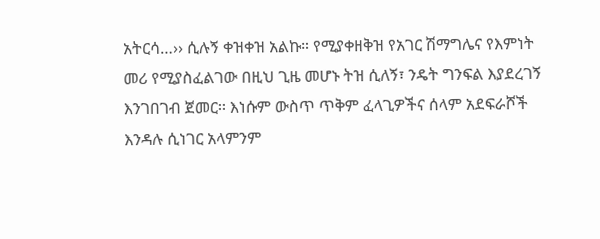አትርሳ…›› ሲሉኝ ቀዝቀዝ አልኩ። የሚያቀዘቅዝ የአገር ሽማግሌና የእምነት መሪ የሚያስፈልገው በዚህ ጊዜ መሆኑ ትዝ ሲለኝ፣ ንዴት ግንፍል እያደረገኝ እንገበገብ ጀመር፡፡ እነሱም ውስጥ ጥቅም ፈላጊዎችና ሰላም አደፍራሾች እንዳሉ ሲነገር አላምንም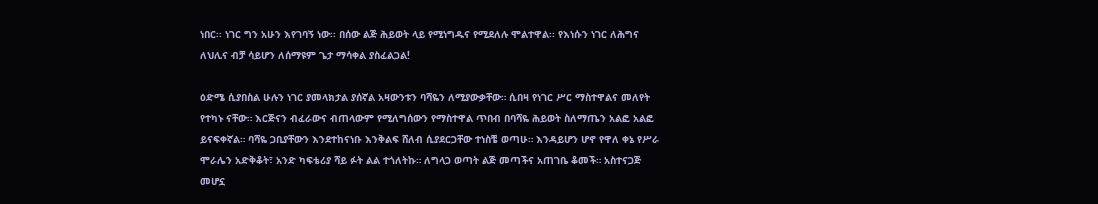ነበር፡፡ ነገር ግን አሁን እየገባኝ ነው፡፡ በሰው ልጅ ሕይወት ላይ የሚነግዱና የሚደለሉ ሞልተዋል፡፡ የእነሱን ነገር ለሕግና ለህሊና ብቻ ሳይሆን ለሰማዩም ጌታ ማሳቀል ያስፈልጋል!

ዕድሜ ሲያበስል ሁሉን ነገር ያመላክታል ያሰኛል አዛውንቱን ባሻዬን ለሚያውቃቸው። ሲበዛ የነገር ሥር ማስተዋልና መለየት የተካኑ ናቸው። እርጅናን ብፈራውና ብጠላውም የሚለግሰውን የማስተዋል ጥበብ በባሻዬ ሕይወት ስለማጤን አልፎ አልፎ ይናፍቀኛል። ባሻዬ ጋቢያቸውን እንደተከናነቡ እንቅልፍ ሸለብ ሲያደርጋቸው ተነስቼ ወጣሁ። እንዳይሆን ሆኖ የዋለ ቀኔ የሥራ ሞራሌን አድቅቆት፣ አንድ ካፍቴሪያ ሻይ ፉት ልል ተጎለትኩ። ለግላጋ ወጣት ልጅ መጣችና አጠገቤ ቆመች። አስተናጋጅ መሆኗ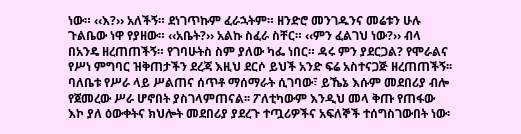ነው። ‹‹እ?›› አለችኝ። ደነገጥኩም ፈራኋትም። ዘንድሮ መንገዱንና መሬቱን ሁሉ ጉልቤው ነዋ የያዘው። ‹‹አቤት?›› አልኩ ስፈራ ስቸር። ‹‹ምን ፈልገህ ነው?›› ብላ በአንዴ ዘረጠጠችኝ። የገባሁትስ ስም ያለው ካፌ ነበር። ዳሩ ምን ያደርጋል? የሞራልና የሥነ ምግባር ዝቅጠታችን ደረጃ እዚህ ደርሶ ይህች አንድ ፍሬ አስተናጋጅ ዘረጠጠችኝ፡፡ ባለቤቱ የሥራ ላይ ሥልጠና ሰጥቶ ማሰማራት ሲገባው፣ ይኼኔ እሱም መደበሪያ ብሎ የጀመረው ሥራ ሆኖበት ያስገላምጠናል፡፡ ፖለቲካውም እንዲህ መላ ቅጡ የጠፋው እኮ ያለ ዕውቀትና ክህሎት መደበሪያ ያደረጉ ተጧሪዎችና አፍለኞች ተሰግስገውበት ነው፡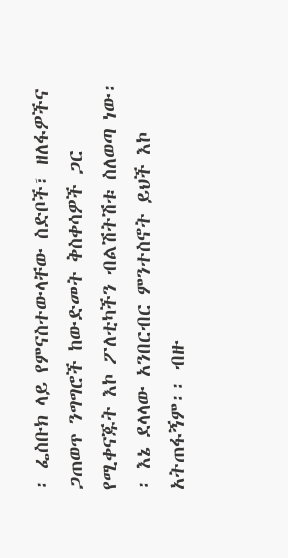፡ ፌስቡክ ላይ የምናስተውላቸው ስድቦች፣ ዘለፋዎችና ጋጠወጥ ንግግሮች ከውድመት ቅስቀሳዎች ጋር የሚቀናጁት እኮ ፖለቲካችን ብልሽትሽቱ ስለወጣ ነው፡፡ እኔ ደላላው አንበርብር ምንተስኖት ይህች እኮ አትጠፋኝም፡፡ ብዙ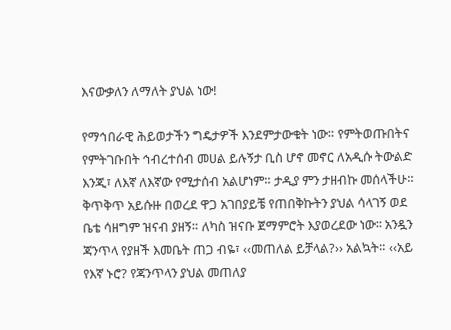እናውቃለን ለማለት ያህል ነው!

የማኅበራዊ ሕይወታችን ግዴታዎች እንደምታውቁት ነው። የምትወጡበትና የምትገቡበት ኅብረተሰብ መሀል ይሉኝታ ቢስ ሆኖ መኖር ለአዲሱ ትውልድ እንጂ፣ ለእኛ ለእኛው የሚታሰብ አልሆነም። ታዲያ ምን ታዘብኩ መሰላችሁ። ቅጥቅጥ አይሱዙ በወረደ ዋጋ አገበያይቼ የጠበቅኩትን ያህል ሳላገኝ ወደ ቤቴ ሳዘግም ዝናብ ያዘኝ። ለካስ ዝናቡ ጀማምሮት እያወረደው ነው፡፡ አንዷን ጃንጥላ የያዘች እመቤት ጠጋ ብዬ፣ ‹‹መጠለል ይቻላል?›› አልኳት። ‹‹አይ የእኛ ኑሮ? የጃንጥላን ያህል መጠለያ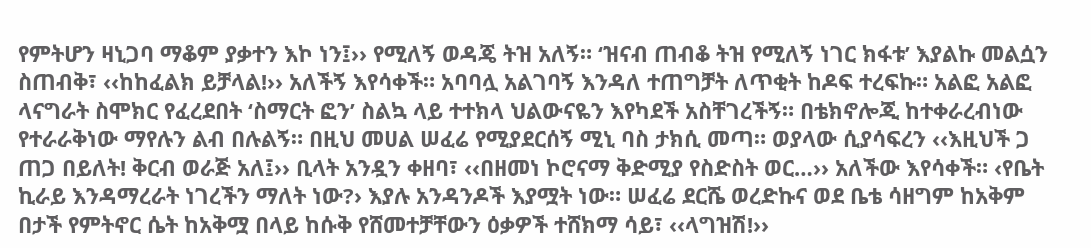የምትሆን ዛኒጋባ ማቆም ያቃተን እኮ ነን፤›› የሚለኝ ወዳጄ ትዝ አለኝ። ‘ዝናብ ጠብቆ ትዝ የሚለኝ ነገር ክፋቱ’ እያልኩ መልሷን ስጠብቅ፣ ‹‹ከከፈልክ ይቻላል!›› አለችኝ እየሳቀች። አባባሏ አልገባኝ እንዳለ ተጠግቻት ለጥቂት ከዶፍ ተረፍኩ። አልፎ አልፎ ላናግራት ስሞክር የፈረደበት ‘ስማርት ፎን’ ስልኳ ላይ ተተክላ ህልውናዬን እየካደች አስቸገረችኝ። በቴክኖሎጂ ከተቀራረብነው የተራራቅነው ማየሉን ልብ በሉልኝ። በዚህ መሀል ሠፈሬ የሚያደርሰኝ ሚኒ ባስ ታክሲ መጣ። ወያላው ሲያሳፍረን ‹‹እዚህች ጋ ጠጋ በይለት! ቅርብ ወራጅ አለ፤›› ቢላት አንዷን ቀዘባ፣ ‹‹በዘመነ ኮሮናማ ቅድሚያ የስድስት ወር…›› አለችው እየሳቀች። ‹የቤት ኪራይ እንዳማረራት ነገረችን ማለት ነው?› እያሉ አንዳንዶች እያሟት ነው። ሠፈሬ ደርሼ ወረድኩና ወደ ቤቴ ሳዘግም ከአቅም በታች የምትኖር ሴት ከአቅሟ በላይ ከሱቅ የሸመተቻቸውን ዕቃዎች ተሸክማ ሳይ፣ ‹‹ላግዝሽ!››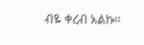ብዬ ቀረብ አልኩ።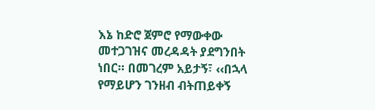እኔ ከድሮ ጀምሮ የማውቀው መተጋገዝና መረዳዳት ያደግንበት ነበር። በመገረም አይታኝ፣ ‹‹በኋላ የማይሆን ገንዘብ ብትጠይቀኝ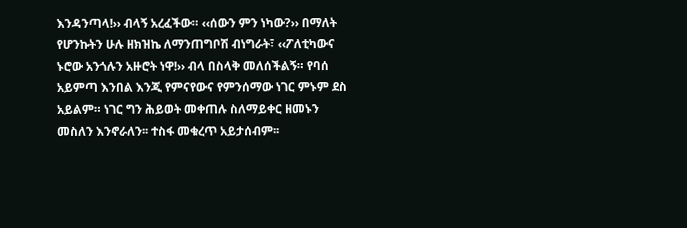እንዳንጣላ!›› ብላኝ አረፈችው። ‹‹ሰውን ምን ነካው?›› በማለት የሆንኩትን ሁሉ ዘክዝኬ ለማንጠግቦሽ ብነግራት፣ ‹‹ፖለቲካውና ኑሮው አንጎሉን አዙሮት ነዋ!›› ብላ በስላቅ መለሰችልኝ። የባሰ አይምጣ እንበል እንጂ የምናየውና የምንሰማው ነገር ምኑም ደስ አይልም። ነገር ግን ሕይወት መቀጠሉ ስለማይቀር ዘመኑን መስለን እንኖራለን፡፡ ተስፋ መቁረጥ አይታሰብም፡፡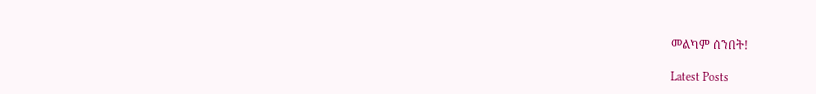መልካም ሰንበት!

Latest Posts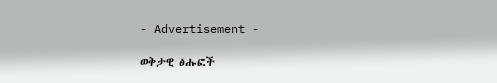- Advertisement -

ወቅታዊ ፅሑፎች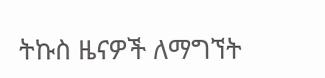ትኩስ ዜናዎች ለማግኘት